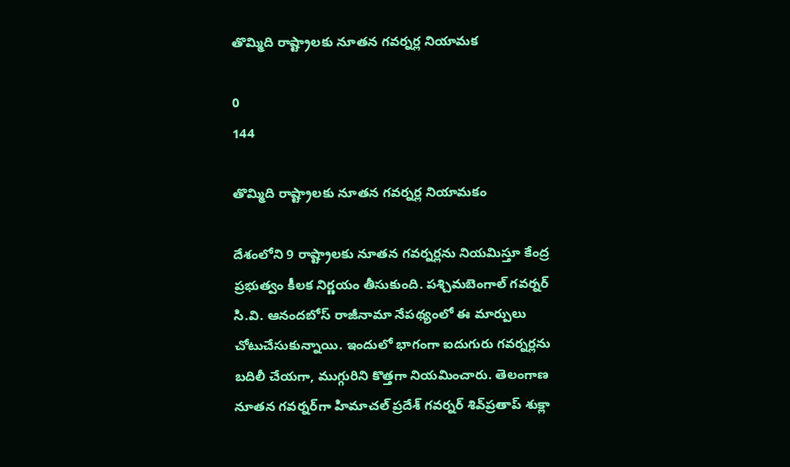తొమ్మిది రాష్ట్రాలకు నూతన గవర్నర్ల నియామక

0
144

తొమ్మిది రాష్ట్రాలకు నూతన గవర్నర్ల నియామకం

దేశంలోని 9 రాష్ట్రాలకు నూతన గవర్నర్లను నియమిస్తూ కేంద్ర ప్రభుత్వం కీలక నిర్ణయం తీసుకుంది. పశ్చిమబెంగాల్ గవర్నర్ సి.వి. ఆనందబోస్ రాజీనామా నేపథ్యంలో ఈ మార్పులు చోటుచేసుకున్నాయి. ఇందులో భాగంగా ఐదుగురు గవర్నర్లను బదిలీ చేయగా, ముగ్గురిని కొత్తగా నియమించారు. తెలంగాణ నూతన గవర్నర్‌గా హిమాచల్ ప్రదేశ్ గవర్నర్ శివ్‌ప్రతాప్‌ శుక్లా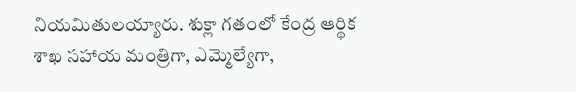నియమితులయ్యారు. శుక్లా గతంలో కేంద్ర ఆర్థిక శాఖ సహాయ మంత్రిగా, ఎమ్మెల్యేగా,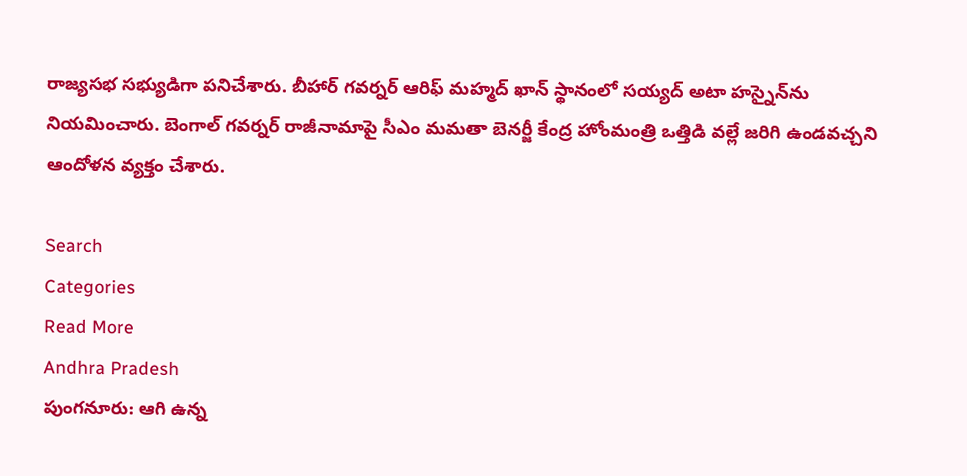రాజ్యసభ సభ్యుడిగా పనిచేశారు. బీహార్ గవర్నర్ ఆరిఫ్ మహ్మద్ ఖాన్ స్థానంలో సయ్యద్ అటా హస్నైన్‌ను నియమించారు. బెంగాల్ గవర్నర్ రాజీనామాపై సీఎం మమతా బెనర్జీ కేంద్ర హోంమంత్రి ఒత్తిడి వల్లే జరిగి ఉండవచ్చని ఆందోళన వ్యక్తం చేశారు.

Search
Categories
Read More
Andhra Pradesh
పుంగనూరు: ఆగి ఉన్న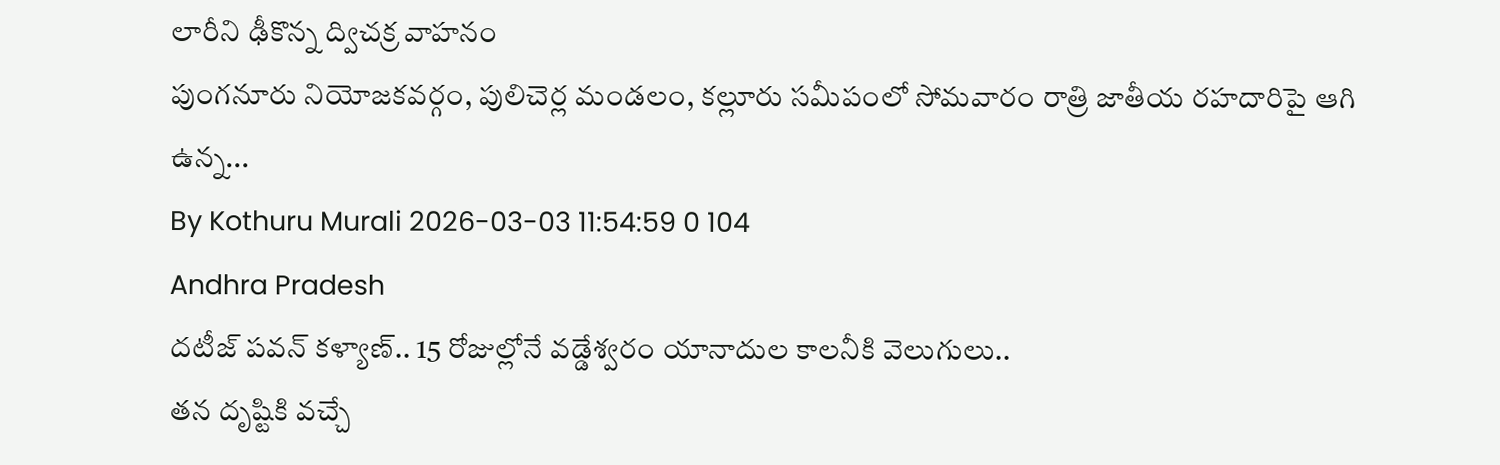లారీని ఢీకొన్న ద్విచక్ర వాహనం
పుంగనూరు నియోజకవర్గం, పులిచెర్ల మండలం, కల్లూరు సమీపంలో సోమవారం రాత్రి జాతీయ రహదారిపై ఆగి ఉన్న...
By Kothuru Murali 2026-03-03 11:54:59 0 104
Andhra Pradesh
దటీజ్ పవన్ కళ్యాణ్.. 15 రోజుల్లోనే వడ్డేశ్వరం యానాదుల కాలనీకి వెలుగులు..
తన దృష్టికి వచ్చే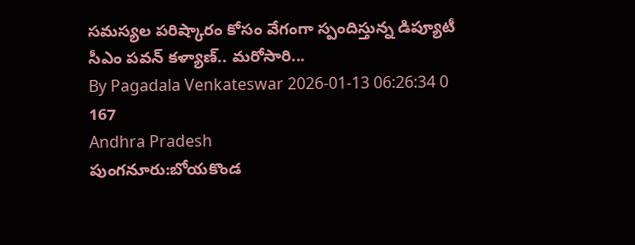సమస్యల పరిష్కారం కోసం వేగంగా స్పందిస్తున్న డిప్యూటీ సీఎం పవన్ కళ్యాణ్.. మరోసారి...
By Pagadala Venkateswar 2026-01-13 06:26:34 0 167
Andhra Pradesh
పుంగనూరు:బోయకొండ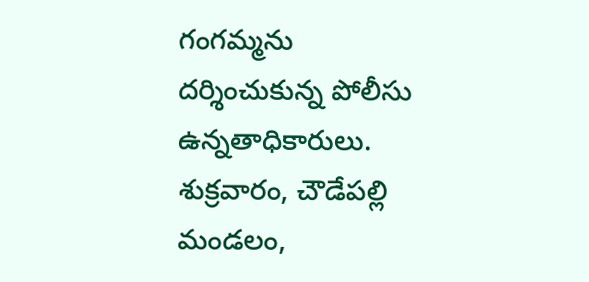గంగమ్మను దర్శించుకున్న పోలీసు ఉన్నతాధికారులు.
శుక్రవారం, చౌడేపల్లి మండలం,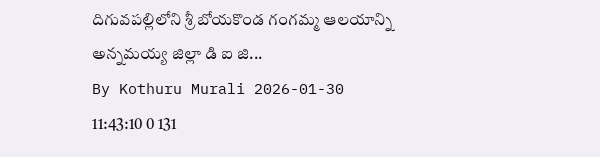దిగువపల్లిలోని శ్రీ బోయకొండ గంగమ్మ ఆలయాన్ని అన్నమయ్య జిల్లా డి ఐ జి...
By Kothuru Murali 2026-01-30 11:43:10 0 131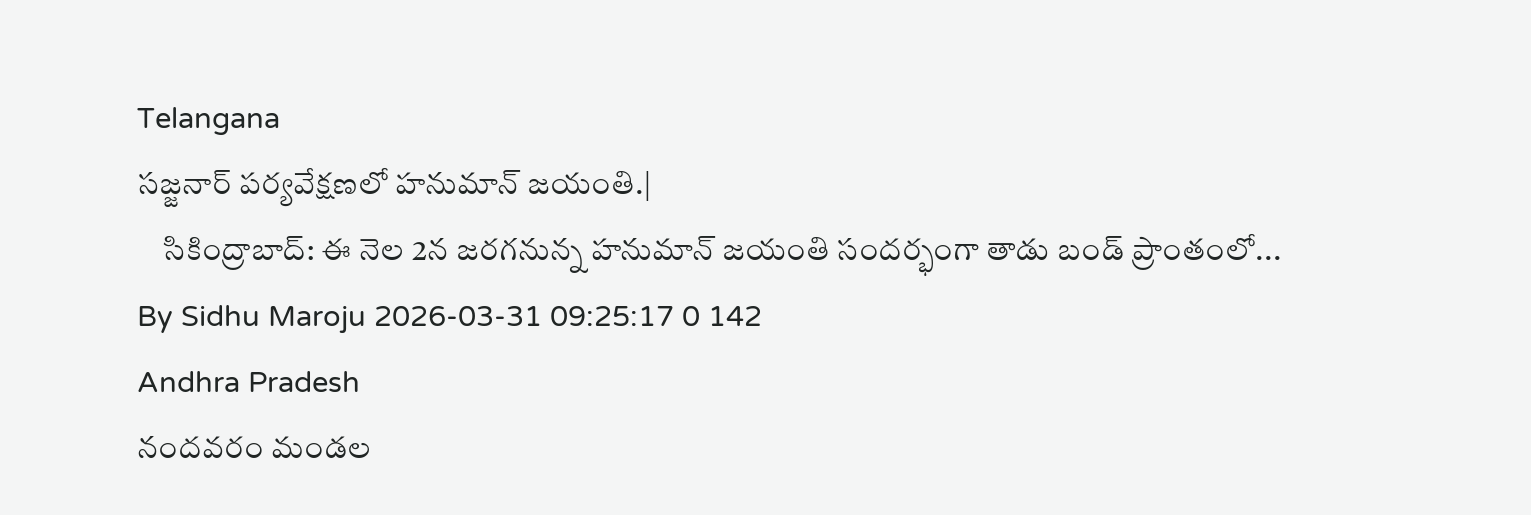Telangana
సజ్జనార్ పర్యవేక్షణలో హనుమాన్ జయంతి.|
    సికింద్రాబాద్: ఈ నెల 2న జరగనున్న హనుమాన్ జయంతి సందర్భంగా తాడు బండ్ ప్రాంతంలో...
By Sidhu Maroju 2026-03-31 09:25:17 0 142
Andhra Pradesh
నందవరం మండల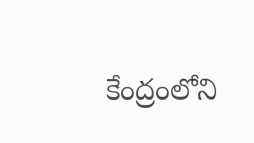కేంద్రంలోని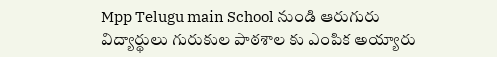Mpp Telugu main School నుండి ఆరుగురు విద్యార్థులు గురుకుల పాఠశాల కు ఎంపిక అయ్యారు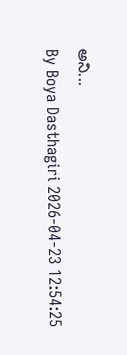అని...
By Boya Dasthagiri 2026-04-23 12:54:25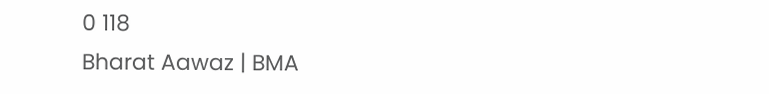0 118
Bharat Aawaz | BMA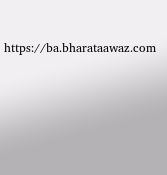https://ba.bharataawaz.com